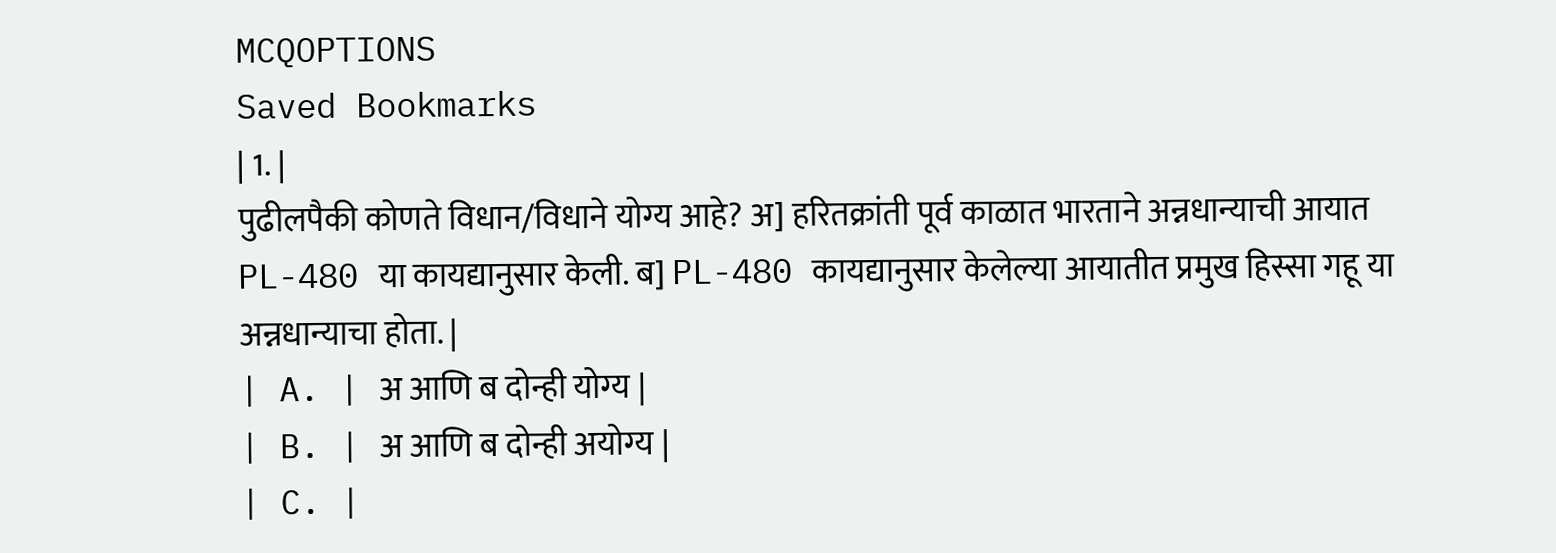MCQOPTIONS
Saved Bookmarks
| 1. |
पुढीलपैकी कोणते विधान/विधाने योग्य आहे? अ] हरितक्रांती पूर्व काळात भारताने अन्नधान्याची आयात PL-480 या कायद्यानुसार केली. ब] PL-480 कायद्यानुसार केलेल्या आयातीत प्रमुख हिस्सा गहू या अन्नधान्याचा होता. |
| A. | अ आणि ब दोन्ही योग्य |
| B. | अ आणि ब दोन्ही अयोग्य |
| C. |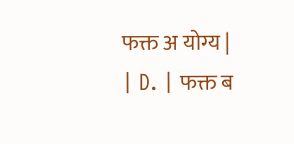फक्त अ योग्य |
| D. | फक्त ब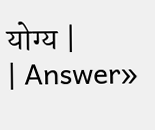योग्य |
| Answer»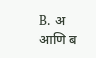B. अ आणि ब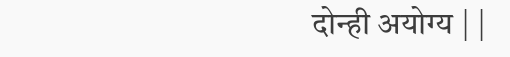दोन्ही अयोग्य | |